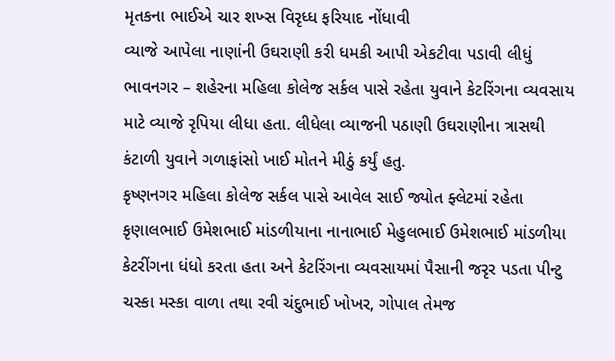મૃતકના ભાઈએ ચાર શખ્સ વિરૃધ્ધ ફરિયાદ નોંધાવી
વ્યાજે આપેલા નાણાંની ઉઘરાણી કરી ધમકી આપી એકટીવા પડાવી લીધું
ભાવનગર – શહેરના મહિલા કોલેજ સર્કલ પાસે રહેતા યુવાને કેટરિંગના વ્યવસાય માટે વ્યાજે રૃપિયા લીધા હતા. લીધેલા વ્યાજની પઠાણી ઉઘરાણીના ત્રાસથી કંટાળી યુવાને ગળાફાંસો ખાઈ મોતને મીઠું કર્યું હતુ.
કૃષ્ણનગર મહિલા કોલેજ સર્કલ પાસે આવેલ સાઈ જ્યોત ફ્લેટમાં રહેતા કૃણાલભાઈ ઉમેશભાઈ માંડળીયાના નાનાભાઈ મેહુલભાઈ ઉમેશભાઈ માંડળીયા કેટરીંગના ધંધો કરતા હતા અને કેટરિંગના વ્યવસાયમાં પૈસાની જરૃર પડતા પીન્ટુ ચસ્કા મસ્કા વાળા તથા રવી ચંદુભાઈ ખોખર, ગોપાલ તેમજ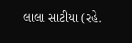લાલા સાટીયા (રહે.